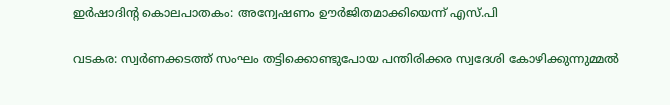ഇർഷാദിന്റ കൊലപാതകം: അന്വേഷണം ഊർജിതമാക്കിയെന്ന് എസ്.പി

വടകര: സ്വർണക്കടത്ത് സംഘം തട്ടിക്കൊണ്ടുപോയ പന്തിരിക്കര സ്വദേശി കോഴിക്കുന്നുമ്മൽ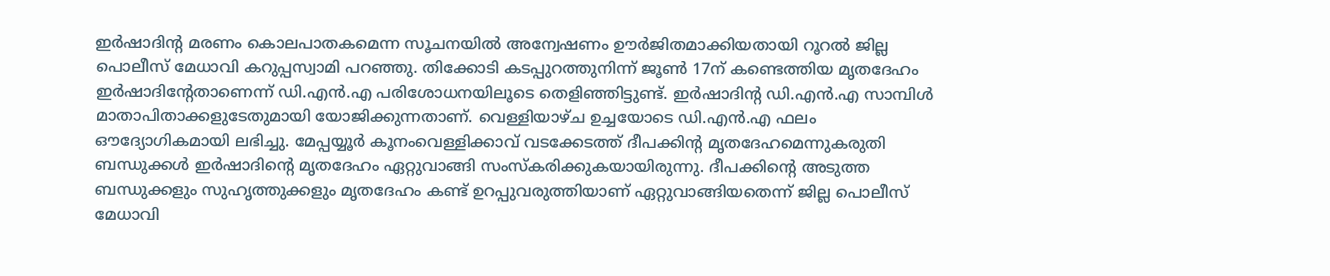ഇർഷാദിന്റ മരണം കൊലപാതകമെന്ന സൂചനയിൽ അന്വേഷണം ഊർജിതമാക്കിയതായി റൂറൽ ജില്ല പൊലീസ് മേധാവി കറുപ്പസ്വാമി പറഞ്ഞു. തിക്കോടി കടപ്പുറത്തുനിന്ന് ജൂൺ 17ന് കണ്ടെത്തിയ മൃതദേഹം ഇർഷാദിന്റേതാണെന്ന് ഡി.എൻ.എ പരിശോധനയിലൂടെ തെളിഞ്ഞിട്ടുണ്ട്. ഇർഷാദിന്റ ഡി.എൻ.എ സാമ്പിൾ മാതാപിതാക്കളുടേതുമായി യോജിക്കുന്നതാണ്. വെള്ളിയാഴ്ച ഉച്ചയോടെ ഡി.എൻ.എ ഫലം ഔദ്യോഗികമായി ലഭിച്ചു. മേപ്പയ്യൂർ കൂനംവെള്ളിക്കാവ് വടക്കേടത്ത് ദീപക്കിന്റ മൃതദേഹമെന്നുകരുതി ബന്ധുക്കൾ ഇർഷാദിന്റെ മൃതദേഹം ഏറ്റുവാങ്ങി സംസ്കരിക്കുകയായിരുന്നു. ദീപക്കിന്റെ അടുത്ത ബന്ധുക്കളും സുഹൃത്തുക്കളും മൃതദേഹം കണ്ട് ഉറപ്പുവരുത്തിയാണ് ഏറ്റുവാങ്ങിയതെന്ന് ജില്ല പൊലീസ് മേധാവി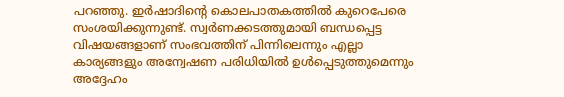പറഞ്ഞു. ഇർഷാദിന്റെ കൊലപാതകത്തിൽ കുറെപേരെ സംശയിക്കുന്നുണ്ട്. സ്വർണക്കടത്തുമായി ബന്ധപ്പെട്ട വിഷയങ്ങളാണ് സംഭവത്തിന് പിന്നിലെന്നും എല്ലാ കാര്യങ്ങളും അന്വേഷണ പരിധിയിൽ ഉൾപ്പെടുത്തുമെന്നും അദ്ദേഹം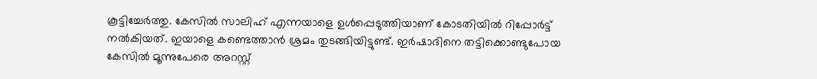കൂട്ടിച്ചേർത്തു. കേസിൽ സാലിഹ് എന്നയാളെ ഉൾപ്പെടുത്തിയാണ് കോടതിയിൽ റിപ്പോർട്ട് നൽകിയത്. ഇയാളെ കണ്ടെത്താൻ ശ്രമം തുടങ്ങിയിട്ടുണ്ട്. ഇർഷാദിനെ തട്ടിക്കൊണ്ടുപോയ കേസിൽ മൂന്നുപേരെ അറസ്റ്റ്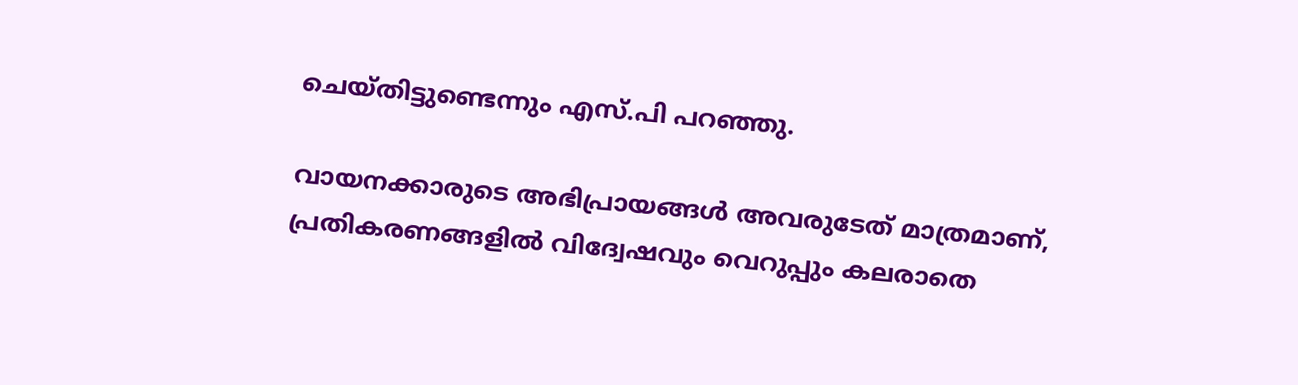ചെയ്തിട്ടുണ്ടെന്നും എസ്.പി പറഞ്ഞു.

വായനക്കാരുടെ അഭിപ്രായങ്ങള്‍ അവരുടേത് മാത്രമാണ്, പ്രതികരണങ്ങളിൽ വിദ്വേഷവും വെറുപ്പും കലരാതെ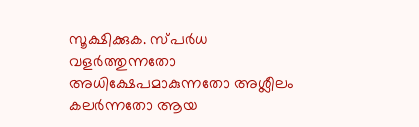സൂക്ഷിക്കുക. സ്പർധ വളർത്തുന്നതോ അധിക്ഷേപമാകുന്നതോ അശ്ലീലം കലർന്നതോ ആയ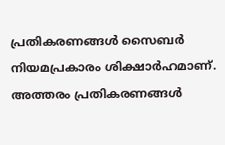പ്രതികരണങ്ങൾ സൈബർ നിയമപ്രകാരം ശിക്ഷാർഹമാണ്. അത്തരം പ്രതികരണങ്ങൾ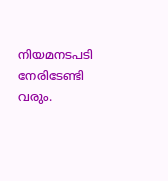നിയമനടപടി നേരിടേണ്ടി വരും.